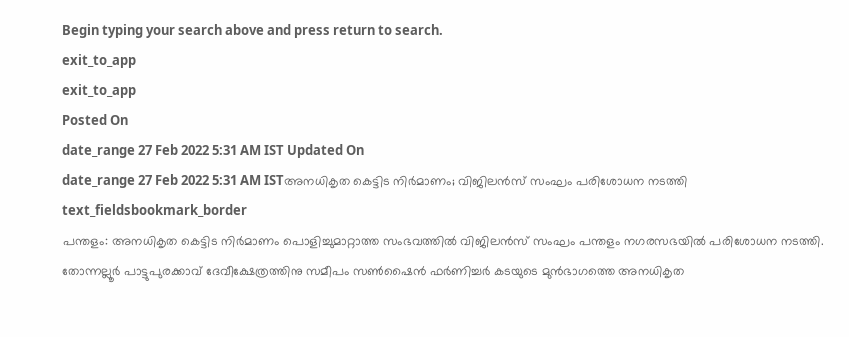Begin typing your search above and press return to search.
exit_to_app
exit_to_app
Posted On
date_range 27 Feb 2022 5:31 AM IST Updated On
date_range 27 Feb 2022 5:31 AM ISTഅനധികൃത കെട്ടിട നിർമാണം; വിജിലൻസ് സംഘം പരിശോധന നടത്തി
text_fieldsbookmark_border
പന്തളം: അനധികൃത കെട്ടിട നിർമാണം പൊളിച്ചുമാറ്റാത്ത സംഭവത്തിൽ വിജിലൻസ് സംഘം പന്തളം നഗരസഭയിൽ പരിശോധന നടത്തി. തോന്നല്ലൂർ പാട്ടുപുരക്കാവ് ദേവീക്ഷേത്രത്തിനു സമീപം സൺഷൈൻ ഫർണിച്ചർ കടയുടെ മുൻഭാഗത്തെ അനധികൃത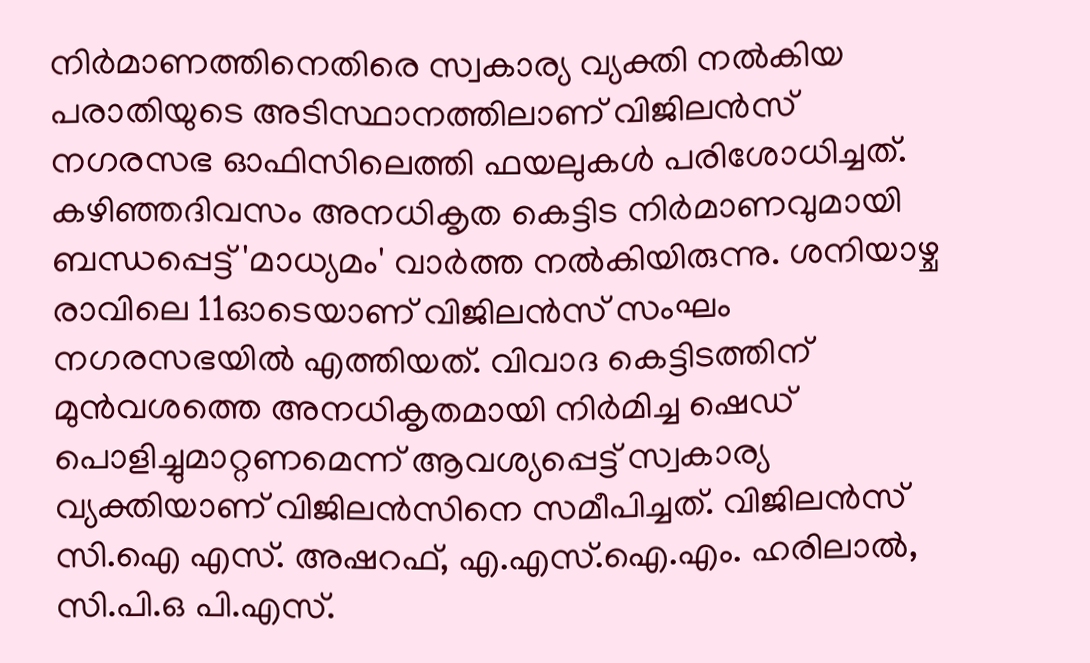നിർമാണത്തിനെതിരെ സ്വകാര്യ വ്യക്തി നൽകിയ പരാതിയുടെ അടിസ്ഥാനത്തിലാണ് വിജിലൻസ് നഗരസഭ ഓഫിസിലെത്തി ഫയലുകൾ പരിശോധിച്ചത്. കഴിഞ്ഞദിവസം അനധികൃത കെട്ടിട നിർമാണവുമായി ബന്ധപ്പെട്ട് 'മാധ്യമം' വാർത്ത നൽകിയിരുന്നു. ശനിയാഴ്ച രാവിലെ 11ഓടെയാണ് വിജിലൻസ് സംഘം നഗരസഭയിൽ എത്തിയത്. വിവാദ കെട്ടിടത്തിന് മുൻവശത്തെ അനധികൃതമായി നിർമിച്ച ഷെഡ് പൊളിച്ചുമാറ്റണമെന്ന് ആവശ്യപ്പെട്ട് സ്വകാര്യ വ്യക്തിയാണ് വിജിലൻസിനെ സമീപിച്ചത്. വിജിലൻസ് സി.ഐ എസ്. അഷറഫ്, എ.എസ്.ഐ.എം. ഹരിലാൽ, സി.പി.ഒ പി.എസ്.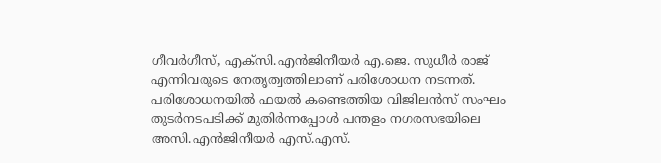ഗീവർഗീസ്, എക്സി.എൻജിനീയർ എ.ജെ. സുധീർ രാജ് എന്നിവരുടെ നേതൃത്വത്തിലാണ് പരിശോധന നടന്നത്. പരിശോധനയിൽ ഫയൽ കണ്ടെത്തിയ വിജിലൻസ് സംഘം തുടർനടപടിക്ക് മുതിർന്നപ്പോൾ പന്തളം നഗരസഭയിലെ അസി.എൻജിനീയർ എസ്.എസ്.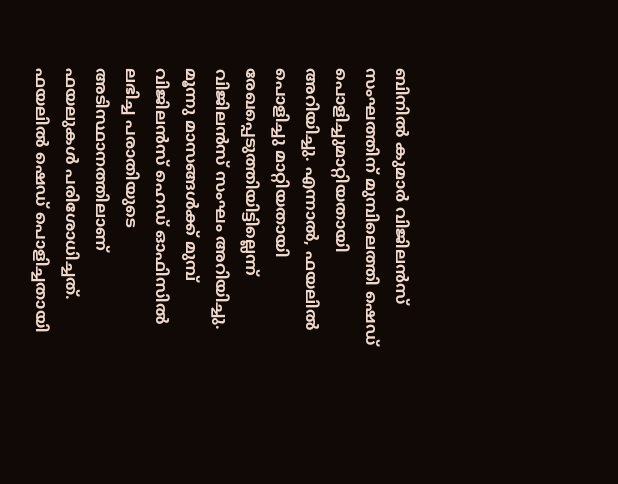ബിനിൽ കുമാർ വിജിലൻസ് സംഘത്തിന് മുമ്പിലെത്തി ഷെഡ് പൊളിച്ചുമാറ്റിയതായി അറിയിച്ചു. എന്നാൽ, ഫയലിൽ പൊളിച്ചു മാറ്റിയതായി രേഖപ്പെടുത്തിയിട്ടില്ലെന്ന് വിജിലൻസ് സംഘം അറിയിച്ചു. മൂന്നു മാസങ്ങൾക്ക് മുമ്പ് വിജിലൻസ് ഹെഡ് ഓഫിസിൽ ലഭിച്ച പരാതിയുടെ അടിസ്ഥാനത്തിലാണ് ഫയലുകൾ പരിശോധിച്ചത്. ഫയലിൽ ഷെഡ് പൊളിച്ചതായി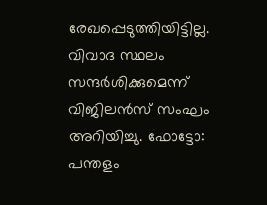രേഖപ്പെടുത്തിയിട്ടില്ല. വിവാദ സ്ഥലം സന്ദർശിക്കുമെന്ന് വിജിലൻസ് സംഘം അറിയിച്ചു. ഫോട്ടോ: പന്തളം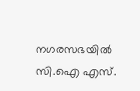നഗരസഭയിൽ സി.ഐ എസ്.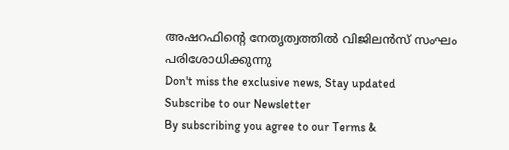അഷറഫിന്റെ നേതൃത്വത്തിൽ വിജിലൻസ് സംഘം പരിശോധിക്കുന്നു
Don't miss the exclusive news, Stay updated
Subscribe to our Newsletter
By subscribing you agree to our Terms &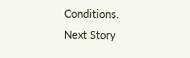Conditions.
Next Story